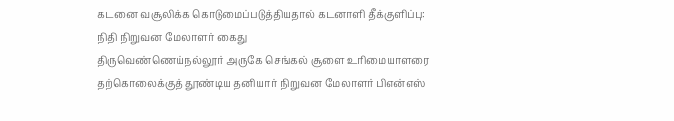கடனை வசூலிக்க கொடுமைப்படுத்தியதால் கடனாளி தீக்குளிப்பு: நிதி நிறுவன மேலாளர் கைது
திருவெண்ணெய்நல்லூர் அருகே செங்கல் சூளை உரிமையாளரை தற்கொலைக்குத் தூண்டிய தனியார் நிறுவன மேலாளர் பிஎன்எஸ்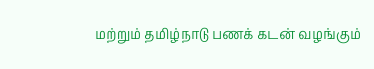மற்றும் தமிழ்நாடு பணக் கடன் வழங்கும்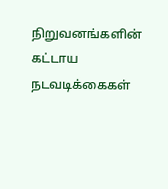நிறுவனங்களின் கட்டாய நடவடிக்கைகள்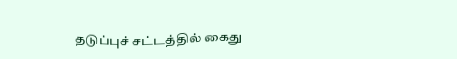தடுப்புச் சட்டத்தில் கைது